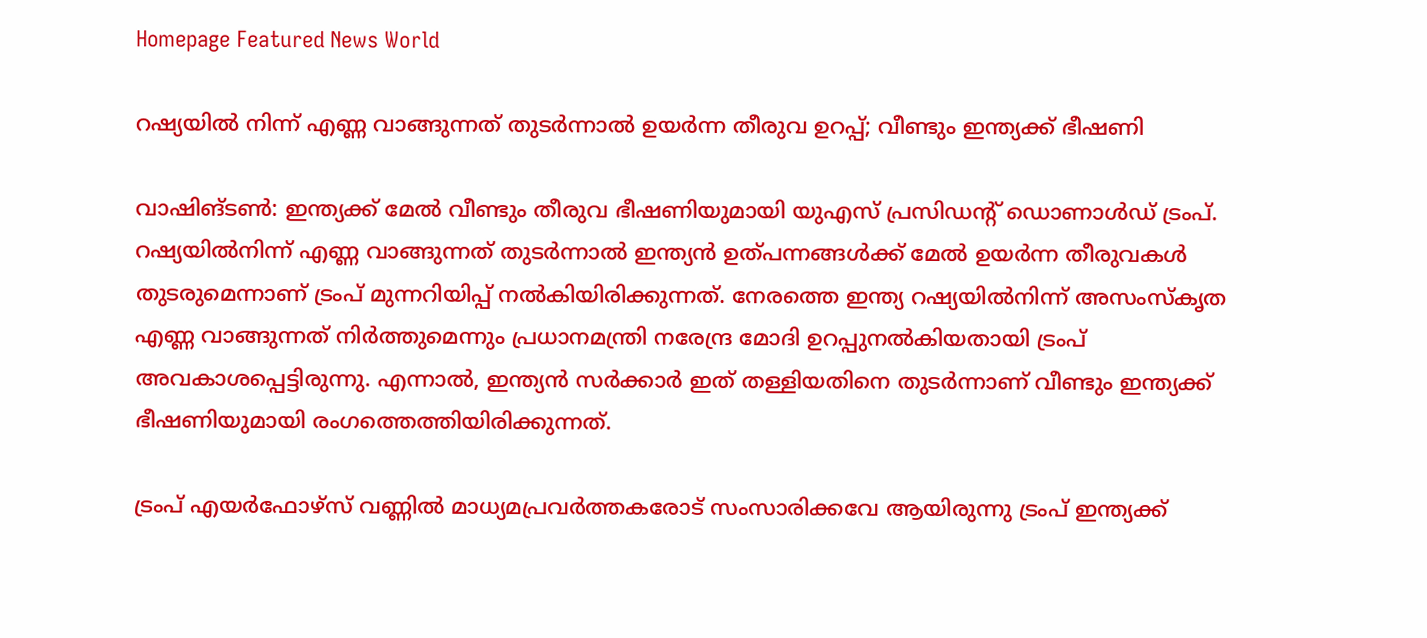Homepage Featured News World

റഷ്യയിൽ നിന്ന് എണ്ണ വാങ്ങുന്നത് തുടർന്നാൽ ഉയർന്ന തീരുവ ഉറപ്പ്; വീണ്ടും ഇന്ത്യക്ക് ഭീഷണി

വാഷിങ്ടൺ: ഇന്ത്യക്ക് മേൽ വീണ്ടും തീരുവ ഭീഷണിയുമായി യുഎസ് പ്രസിഡന്റ് ഡൊണാൾഡ് ട്രംപ്. റഷ്യയിൽനിന്ന് എണ്ണ വാങ്ങുന്നത് തുടർന്നാൽ ഇന്ത്യൻ ഉത്പന്നങ്ങൾക്ക് മേൽ ഉയർന്ന തീരുവകൾ തുടരുമെന്നാണ് ട്രംപ് മുന്നറിയിപ്പ് നൽകിയിരിക്കുന്നത്. നേരത്തെ ഇന്ത്യ റഷ്യയിൽനിന്ന് അസംസ്‌കൃത എണ്ണ വാങ്ങുന്നത് നിർത്തുമെന്നും പ്രധാനമന്ത്രി നരേന്ദ്ര മോദി ഉറപ്പുനൽകിയതായി ട്രംപ് അവകാശപ്പെട്ടിരുന്നു. എന്നാൽ, ഇന്ത്യൻ സർക്കാർ ഇത് തള്ളിയതിനെ തുടർന്നാണ് വീണ്ടും ഇന്ത്യക്ക് ഭീഷണിയുമായി രംഗത്തെത്തിയിരിക്കുന്നത്.

ട്രംപ് എയർഫോഴ്‌സ് വണ്ണിൽ മാധ്യമപ്രവർത്തകരോട് സംസാരിക്കവേ ആയിരുന്നു ട്രംപ് ഇന്ത്യക്ക്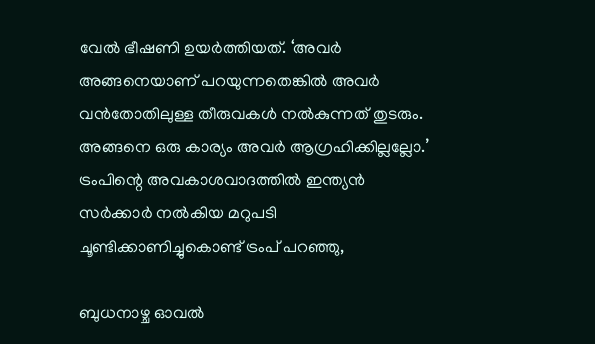വേൽ ഭീഷണി ഉയർത്തിയത്. ‘അവർ അങ്ങനെയാണ് പറയുന്നതെങ്കിൽ അവർ വൻതോതിലുള്ള തീരുവകൾ നൽകുന്നത് തുടരും. അങ്ങനെ ഒരു കാര്യം അവർ ആഗ്രഹിക്കില്ലല്ലോ.’
ട്രംപിന്റെ അവകാശവാദത്തിൽ ഇന്ത്യൻ സർക്കാർ നൽകിയ മറുപടി ചൂണ്ടിക്കാണിച്ചുകൊണ്ട് ട്രംപ് പറഞ്ഞു,

ബുധനാഴ്ച ഓവൽ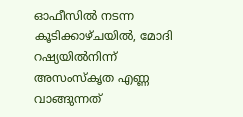ഓഫീസിൽ നടന്ന കൂടിക്കാഴ്ചയിൽ, മോദി റഷ്യയിൽനിന്ന് അസംസ്‌കൃത എണ്ണ വാങ്ങുന്നത്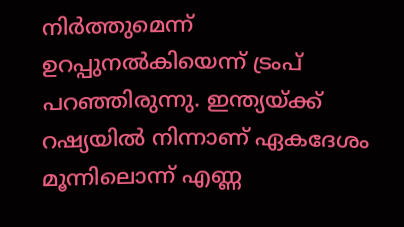നിർത്തുമെന്ന് ഉറപ്പുനൽകിയെന്ന് ട്രംപ് പറഞ്ഞിരുന്നു. ഇന്ത്യയ്ക്ക് റഷ്യയിൽ നിന്നാണ് ഏകദേശം മൂന്നിലൊന്ന് എണ്ണ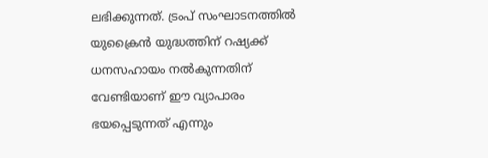ലഭിക്കുന്നത്. ട്രംപ് സംഘാടനത്തിൽ യുക്രൈൻ യുദ്ധത്തിന് റഷ്യക്ക് ധനസഹായം നൽകുന്നതിന് വേണ്ടിയാണ് ഈ വ്യാപാരം ഭയപ്പെടുന്നത് എന്നും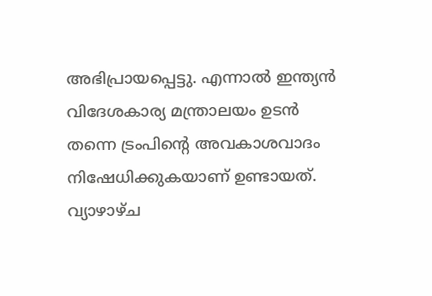അഭിപ്രായപ്പെട്ടു. എന്നാൽ ഇന്ത്യൻ വിദേശകാര്യ മന്ത്രാലയം ഉടൻ തന്നെ ട്രംപിന്റെ അവകാശവാദം നിഷേധിക്കുകയാണ് ഉണ്ടായത്. വ്യാഴാഴ്ച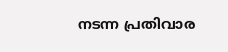നടന്ന പ്രതിവാര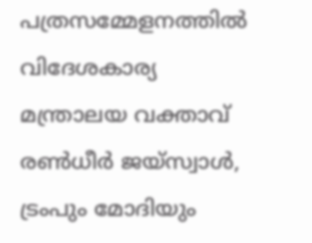പത്രസമ്മേളനത്തിൽ വിദേശകാര്യ മന്ത്രാലയ വക്താവ് രൺധീർ ജയ്സ്വാൾ, ട്രംപും മോദിയും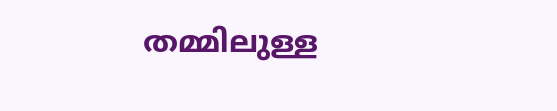തമ്മിലുള്ള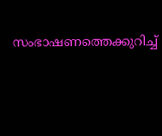സംഭാഷണത്തെക്കുറിച്ച്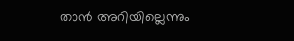താൻ അറിയില്ലെന്നും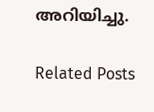അറിയിച്ചു.

Related Posts